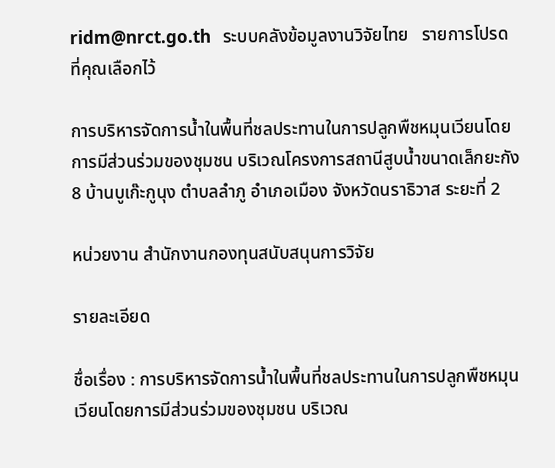ridm@nrct.go.th   ระบบคลังข้อมูลงานวิจัยไทย   รายการโปรดที่คุณเลือกไว้

การบริหารจัดการน้ำในพื้นที่ชลประทานในการปลูกพืชหมุนเวียนโดยการมีส่วนร่วมของชุมชน บริเวณโครงการสถานีสูบน้ำขนาดเล็กยะกัง 8 บ้านบูเก๊ะกูนุง ตำบลลำภู อำเภอเมือง จังหวัดนราธิวาส ระยะที่ 2

หน่วยงาน สำนักงานกองทุนสนับสนุนการวิจัย

รายละเอียด

ชื่อเรื่อง : การบริหารจัดการน้ำในพื้นที่ชลประทานในการปลูกพืชหมุนเวียนโดยการมีส่วนร่วมของชุมชน บริเวณ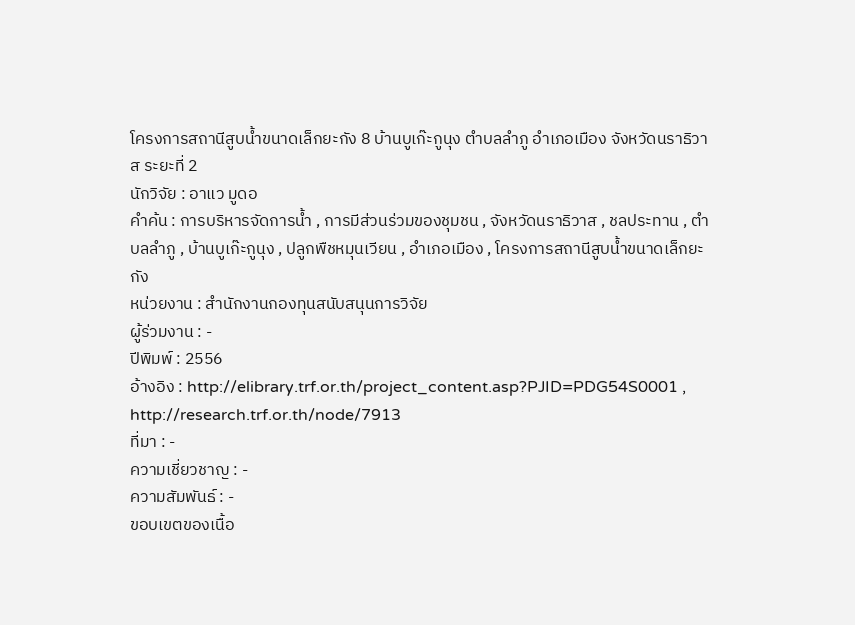โครงการสถานีสูบน้ำขนาดเล็กยะกัง 8 บ้านบูเก๊ะกูนุง ตำบลลำภู อำเภอเมือง จังหวัดนราธิวาส ระยะที่ 2
นักวิจัย : อาแว มูดอ
คำค้น : การบริหารจัดการน้ำ , การมีส่วนร่วมของชุมชน , จังหวัดนราธิวาส , ชลประทาน , ตำบลลำภู , บ้านบูเก๊ะกูนุง , ปลูกพืชหมุนเวียน , อำเภอเมือง , โครงการสถานีสูบน้ำขนาดเล็กยะกัง
หน่วยงาน : สำนักงานกองทุนสนับสนุนการวิจัย
ผู้ร่วมงาน : -
ปีพิมพ์ : 2556
อ้างอิง : http://elibrary.trf.or.th/project_content.asp?PJID=PDG54S0001 , http://research.trf.or.th/node/7913
ที่มา : -
ความเชี่ยวชาญ : -
ความสัมพันธ์ : -
ขอบเขตของเนื้อ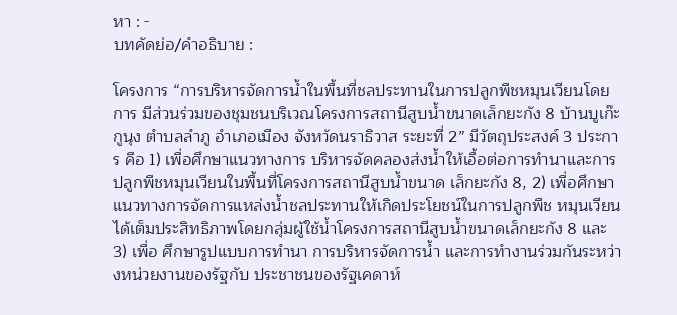หา : -
บทคัดย่อ/คำอธิบาย :

โครงการ “การบริหารจัดการน้ำในพื้นที่ชลประทานในการปลูกพืชหมุนเวียนโดยการ มีส่วนร่วมของชุมชนบริเวณโครงการสถานีสูบน้ำขนาดเล็กยะกัง 8 บ้านบูเก๊ะกูนุง ตำบลลำภู อำเภอเมือง จังหวัดนราธิวาส ระยะที่ 2” มีวัตถุประสงค์ 3 ประการ คือ 1) เพื่อศึกษาแนวทางการ บริหารจัดคลองส่งน้ำให้เอื้อต่อการทำนาและการปลูกพืชหมุนเวียนในพื้นที่โครงการสถานีสูบน้ำขนาด เล็กยะกัง 8, 2) เพื่อศึกษาแนวทางการจัดการแหล่งน้ำชลประทานให้เกิดประโยชน์ในการปลูกพืช หมุนเวียนได้เต็มประสิทธิภาพโดยกลุ่มผู้ใช้น้ำโครงการสถานีสูบน้ำขนาดเล็กยะกัง 8 และ 3) เพื่อ ศึกษารูปแบบการทำนา การบริหารจัดการน้ำ และการทำงานร่วมกันระหว่างหน่วยงานของรัฐกับ ประชาชนของรัฐเคดาห์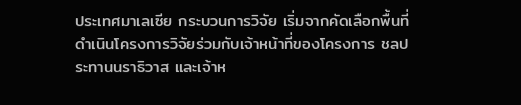ประเทศมาเลเซีย กระบวนการวิจัย เริ่มจากคัดเลือกพื้นที่ดำเนินโครงการวิจัยร่วมกับเจ้าหน้าที่ของโครงการ ชลประทานนราธิวาส และเจ้าห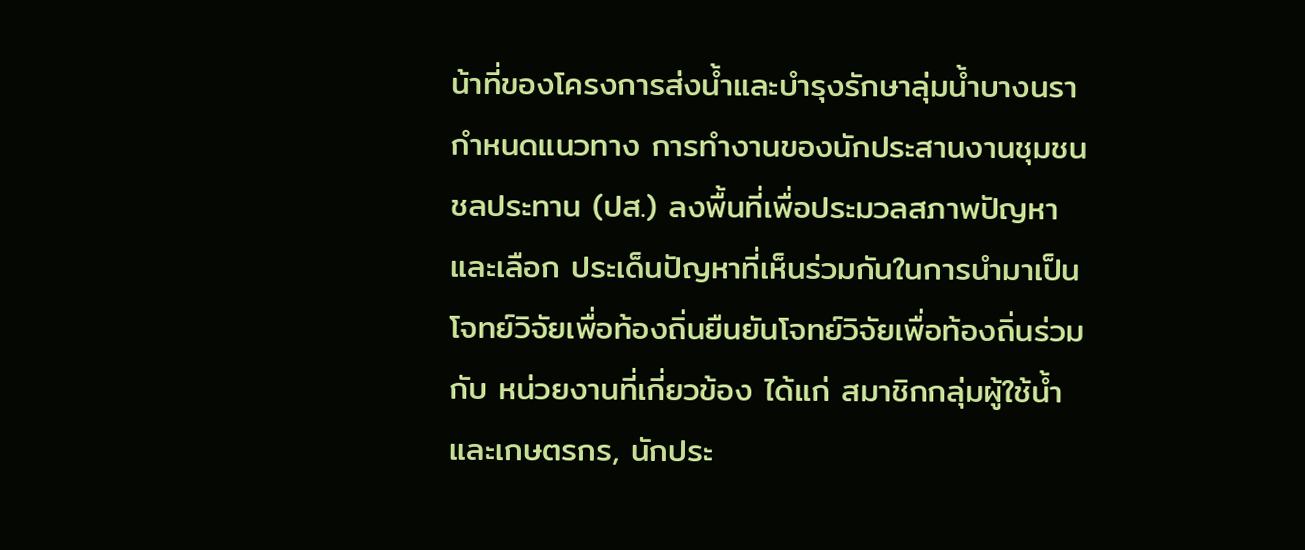น้าที่ของโครงการส่งน้ำและบำรุงรักษาลุ่มน้ำบางนรา กำหนดแนวทาง การทำงานของนักประสานงานชุมชนชลประทาน (ปส.) ลงพื้นที่เพื่อประมวลสภาพปัญหาและเลือก ประเด็นปัญหาที่เห็นร่วมกันในการนำมาเป็นโจทย์วิจัยเพื่อท้องถิ่นยืนยันโจทย์วิจัยเพื่อท้องถิ่นร่วมกับ หน่วยงานที่เกี่ยวข้อง ได้แก่ สมาชิกกลุ่มผู้ใช้น้ำและเกษตรกร, นักประ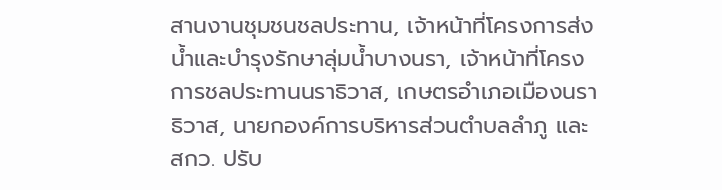สานงานชุมชนชลประทาน, เจ้าหน้าที่โครงการส่งน้ำและบำรุงรักษาลุ่มน้ำบางนรา, เจ้าหน้าที่โครงการชลประทานนราธิวาส, เกษตรอำเภอเมืองนราธิวาส, นายกองค์การบริหารส่วนตำบลลำภู และ สกว. ปรับ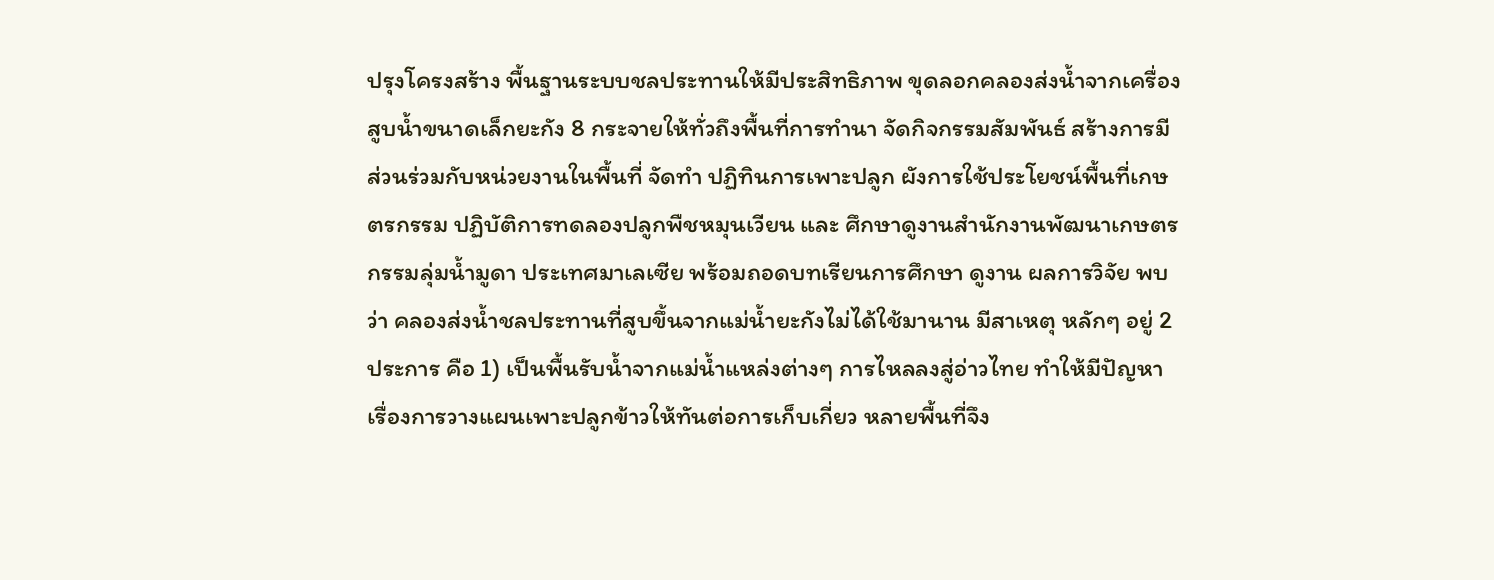ปรุงโครงสร้าง พื้นฐานระบบชลประทานให้มีประสิทธิภาพ ขุดลอกคลองส่งน้ำจากเครื่องสูบน้ำขนาดเล็กยะกัง 8 กระจายให้ทั่วถึงพื้นที่การทำนา จัดกิจกรรมสัมพันธ์ สร้างการมีส่วนร่วมกับหน่วยงานในพื้นที่ จัดทำ ปฏิทินการเพาะปลูก ผังการใช้ประโยชน์พื้นที่เกษตรกรรม ปฏิบัติการทดลองปลูกพืชหมุนเวียน และ ศึกษาดูงานสำนักงานพัฒนาเกษตรกรรมลุ่มน้ำมูดา ประเทศมาเลเซีย พร้อมถอดบทเรียนการศึกษา ดูงาน ผลการวิจัย พบว่า คลองส่งน้ำชลประทานที่สูบขึ้นจากแม่น้ำยะกังไม่ได้ใช้มานาน มีสาเหตุ หลักๆ อยู่ 2 ประการ คือ 1) เป็นพื้นรับน้ำจากแม่น้ำแหล่งต่างๆ การไหลลงสู่อ่าวไทย ทำให้มีปัญหา เรื่องการวางแผนเพาะปลูกข้าวให้ทันต่อการเก็บเกี่ยว หลายพื้นที่จึง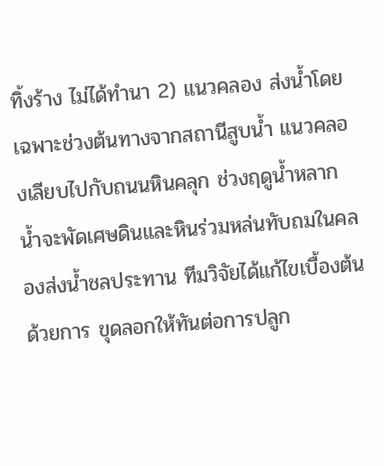ทิ้งร้าง ไม่ได้ทำนา 2) แนวคลอง ส่งน้ำโดยเฉพาะช่วงต้นทางจากสถานีสูบน้ำ แนวคลองเลียบไปกับถนนหินคลุก ช่วงฤดูน้ำหลาก น้ำจะพัดเศษดินและหินร่วมหล่นทับถมในคลองส่งน้ำชลประทาน ทีมวิจัยได้แก้ไขเบื้องต้นด้วยการ ขุดลอกให้ทันต่อการปลูก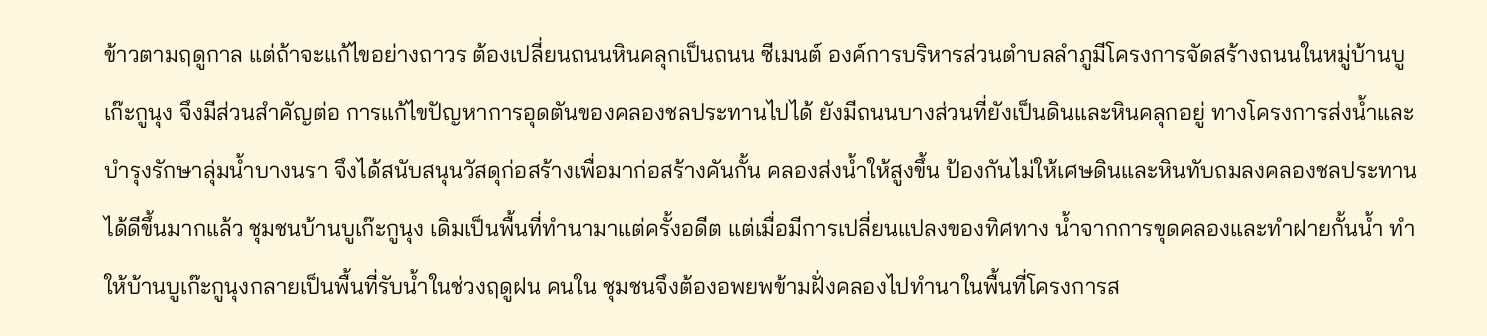ข้าวตามฤดูกาล แต่ถ้าจะแก้ไขอย่างถาวร ต้องเปลี่ยนถนนหินคลุกเป็นถนน ซีเมนต์ องค์การบริหารส่วนตำบลลำภูมีโครงการจัดสร้างถนนในหมู่บ้านบูเก๊ะกูนุง จึงมีส่วนสำคัญต่อ การแก้ไขปัญหาการอุดตันของคลองชลประทานไปได้ ยังมีถนนบางส่วนที่ยังเป็นดินและหินคลุกอยู่ ทางโครงการส่งน้ำและบำรุงรักษาลุ่มน้ำบางนรา จึงได้สนับสนุนวัสดุก่อสร้างเพื่อมาก่อสร้างคันกั้น คลองส่งน้ำให้สูงขึ้น ป้องกันไม่ให้เศษดินและหินทับถมลงคลองชลประทานได้ดีขึ้นมากแล้ว ชุมชนบ้านบูเก๊ะกูนุง เดิมเป็นพื้นที่ทำนามาแต่ครั้งอดีต แต่เมื่อมีการเปลี่ยนแปลงของทิศทาง น้ำจากการขุดคลองและทำฝายกั้นน้ำ ทำให้บ้านบูเก๊ะกูนุงกลายเป็นพื้นที่รับน้ำในช่วงฤดูฝน คนใน ชุมชนจึงต้องอพยพข้ามฝั่งคลองไปทำนาในพื้นที่โครงการส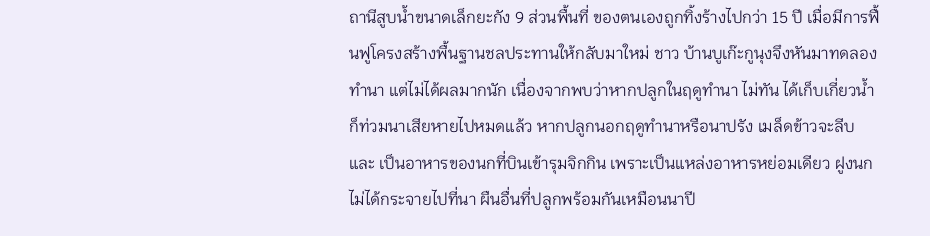ถานีสูบน้ำขนาดเล็กยะกัง 9 ส่วนพื้นที่ ของตนเองถูกทิ้งร้างไปกว่า 15 ปี เมื่อมีการฟื้นฟูโครงสร้างพื้นฐานชลประทานให้กลับมาใหม่ ชาว บ้านบูเก๊ะกูนุงจึงหันมาทดลองทำนา แต่ไม่ได้ผลมากนัก เนื่องจากพบว่าหากปลูกในฤดูทำนา ไม่ทัน ได้เก็บเกี่ยวน้ำก็ท่วมนาเสียหายไปหมดแล้ว หากปลูกนอกฤดูทำนาหรือนาปรัง เมล็ดข้าวจะลีบและ เป็นอาหารของนกที่บินเข้ารุมจิกกิน เพราะเป็นแหล่งอาหารหย่อมเดียว ฝูงนกไม่ได้กระจายไปที่นา ผืนอื่นที่ปลูกพร้อมกันเหมือนนาปี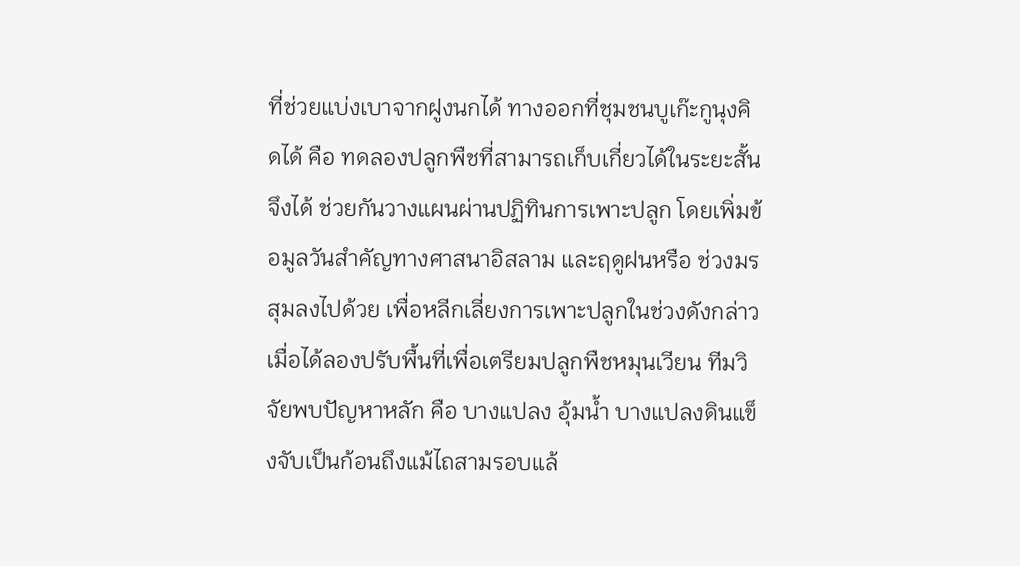ที่ช่วยแบ่งเบาจากฝูงนกได้ ทางออกที่ชุมชนบูเก๊ะกูนุงคิดได้ คือ ทดลองปลูกพืชที่สามารถเก็บเกี่ยวได้ในระยะสั้น จึงได้ ช่วยกันวางแผนผ่านปฏิทินการเพาะปลูก โดยเพิ่มข้อมูลวันสำคัญทางศาสนาอิสลาม และฤดูฝนหรือ ช่วงมรสุมลงไปด้วย เพื่อหลีกเลี่ยงการเพาะปลูกในช่วงดังกล่าว เมื่อได้ลองปรับพื้นที่เพื่อเตรียมปลูกพืชหมุนเวียน ทีมวิจัยพบปัญหาหลัก คือ บางแปลง อุ้มน้ำ บางแปลงดินแข็งจับเป็นก้อนถึงแม้ไถสามรอบแล้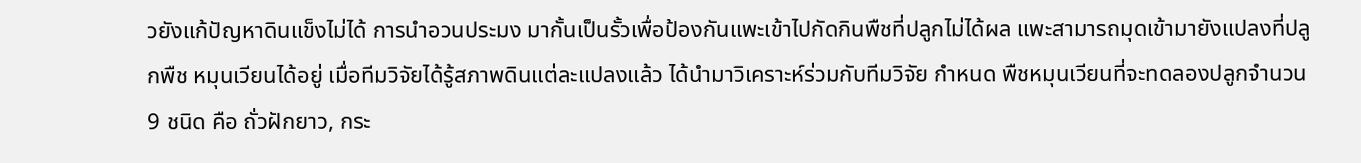วยังแก้ปัญหาดินแข็งไม่ได้ การนำอวนประมง มากั้นเป็นรั้วเพื่อป้องกันแพะเข้าไปกัดกินพืชที่ปลูกไม่ได้ผล แพะสามารถมุดเข้ามายังแปลงที่ปลูกพืช หมุนเวียนได้อยู่ เมื่อทีมวิจัยได้รู้สภาพดินแต่ละแปลงแล้ว ได้นำมาวิเคราะห์ร่วมกับทีมวิจัย กำหนด พืชหมุนเวียนที่จะทดลองปลูกจำนวน 9 ชนิด คือ ถั่วฝักยาว, กระ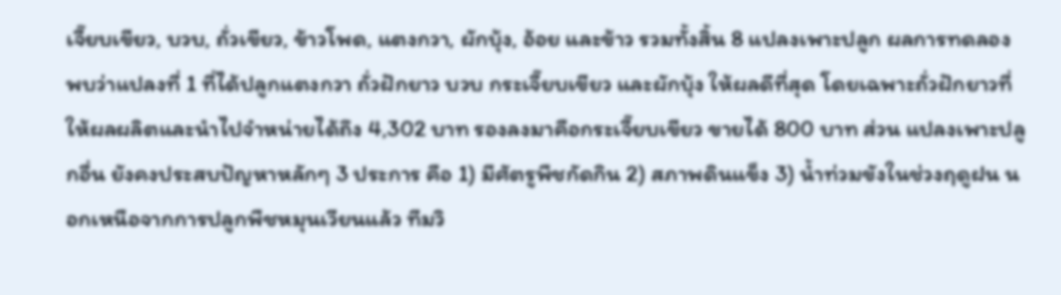เจี๊ยบเขียว, บวบ, ถั่วเขียว, ข้าวโพด, แตงกวา, ผักบุ้ง, อ้อย และข้าว รวมทั้งสิ้น 8 แปลงเพาะปลูก ผลการทดลองพบว่าแปลงที่ 1 ที่ได้ปลูกแตงกวา ถั่วฝักยาว บวบ กระเจี๊ยบเขียว และผักบุ้ง ให้ผลดีที่สุด โดยเฉพาะถั่วฝักยาวที่ ให้ผลผลิตและนำไปจำหน่ายได้ถึง 4,302 บาท รองลงมาคือกระเจี๊ยบเขียว ขายได้ 800 บาท ส่วน แปลงเพาะปลูกอื่น ยังคงประสบปัญหาหลักๆ 3 ประการ คือ 1) มีศัตรูพืชกัดกิน 2) สภาพดินแข็ง 3) น้ำท่วมขังในช่วงฤดูฝน นอกเหนือจากการปลูกพืชหมุนเวียนแล้ว ทีมวิ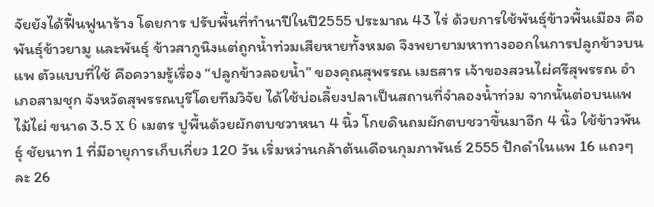จัยยังได้ฟื้นฟูนาร้าง โดยการ ปรับพื้นที่ทำนาปีในปี2555 ประมาณ 43 ไร่ ด้วยการใช้พันธุ์ข้าวพื้นเมือง คือ พันธุ์ข้าวยามู และพันธุ์ ข้าวสากูนิงแต่ถูกน้ำท่วมเสียหายทั้งหมด จึงพยายามหาทางออกในการปลูกข้าวบนแพ ตัวแบบที่ใช้ คือความรู้เรื่อง “ปลูกข้าวลอยน้ำ” ของคุณสุพรรณ เมธสาร เจ้าของสวนไผ่ศรีสุพรรณ อำเภอสามชุก จังหวัดสุพรรณบุรีโดยทีมวิจัย ได้ใช้บ่อเลี้ยงปลาเป็นสถานที่จำลองน้ำท่วม จากนั้นต่อบนแพไม้ไผ่ ขนาด 3.5 x 6 เมตร ปูพื้นด้วยผักตบชวาหนา 4 นิ้ว โกยดินถมผักตบชวาขึ้นมาอีก 4 นิ้ว ใช้ข้าวพันธุ์ ชัยนาท 1 ที่มีอายุการเก็บเกี่ยว 120 วัน เริ่มหว่านกล้าต้นเดือนกุมภาพันธ์ 2555 ปักดำในแพ 16 แถวๆ ละ 26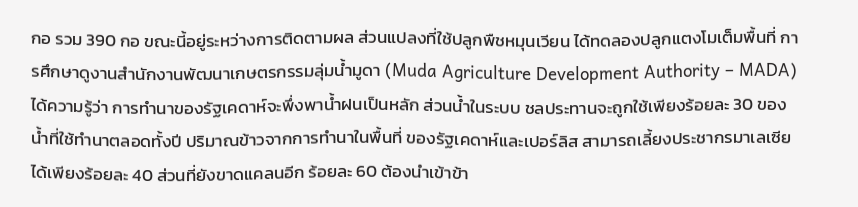กอ รวม 390 กอ ขณะนี้อยู่ระหว่างการติดตามผล ส่วนแปลงที่ใช้ปลูกพืชหมุนเวียน ได้ทดลองปลูกแตงโมเต็มพื้นที่ การศึกษาดูงานสำนักงานพัฒนาเกษตรกรรมลุ่มน้ำมูดา (Muda Agriculture Development Authority – MADA) ได้ความรู้ว่า การทำนาของรัฐเคดาห์จะพึ่งพาน้ำฝนเป็นหลัก ส่วนน้ำในระบบ ชลประทานจะถูกใช้เพียงร้อยละ 30 ของน้ำที่ใช้ทำนาตลอดทั้งปี ปริมาณข้าวจากการทำนาในพื้นที่ ของรัฐเคดาห์และเปอร์ลิส สามารถเลี้ยงประชากรมาเลเซียได้เพียงร้อยละ 40 ส่วนที่ยังขาดแคลนอีก ร้อยละ 60 ต้องนำเข้าข้า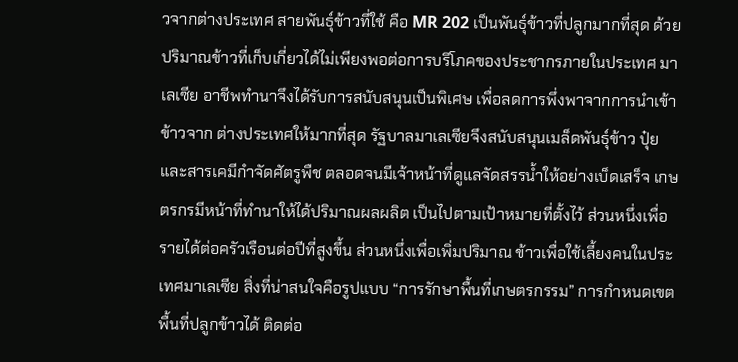วจากต่างประเทศ สายพันธุ์ข้าวที่ใช้ คือ MR 202 เป็นพันธุ์ข้าวที่ปลูกมากที่สุด ด้วยปริมาณข้าวที่เก็บเกี่ยวได้ไม่เพียงพอต่อการบริโภคของประชากรภายในประเทศ มาเลเซีย อาชีพทำนาจึงได้รับการสนับสนุนเป็นพิเศษ เพื่อลดการพึ่งพาจากการนำเข้าข้าวจาก ต่างประเทศให้มากที่สุด รัฐบาลมาเลเซียจึงสนับสนุนเมล็ดพันธุ์ข้าว ปุ๋ย และสารเคมีกำจัดศัตรูพืช ตลอดจนมีเจ้าหน้าที่ดูแลจัดสรรน้ำให้อย่างเบ็ดเสร็จ เกษตรกรมีหน้าที่ทำนาให้ได้ปริมาณผลผลิต เป็นไปตามเป้าหมายที่ตั้งไว้ ส่วนหนึ่งเพื่อรายได้ต่อครัวเรือนต่อปีที่สูงขึ้น ส่วนหนึ่งเพื่อเพิ่มปริมาณ ข้าวเพื่อใช้เลี้ยงคนในประเทศมาเลเซีย สิ่งที่น่าสนใจคือรูปแบบ “การรักษาพื้นที่เกษตรกรรม” การกำหนดเขตพื้นที่ปลูกข้าวได้ ติดต่อ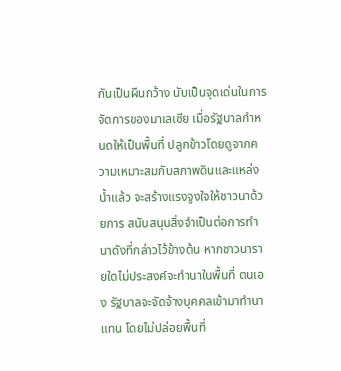กันเป็นผืนกว้าง นับเป็นจุดเด่นในการจัดการของมาเลเซีย เมื่อรัฐบาลกำหนดให้เป็นพื้นที่ ปลูกข้าวโดยดูจากความเหมาะสมกับสภาพดินและแหล่งน้ำแล้ว จะสร้างแรงจูงใจให้ชาวนาด้วยการ สนับสนุนสิ่งจำเป็นต่อการทำนาดังที่กล่าวไว้ข้างต้น หากชาวนารายใดไม่ประสงค์จะทำนาในพื้นที่ ตนเอง รัฐบาลจะจัดจ้างบุคคลเข้ามาทำนาแทน โดยไม่ปล่อยพื้นที่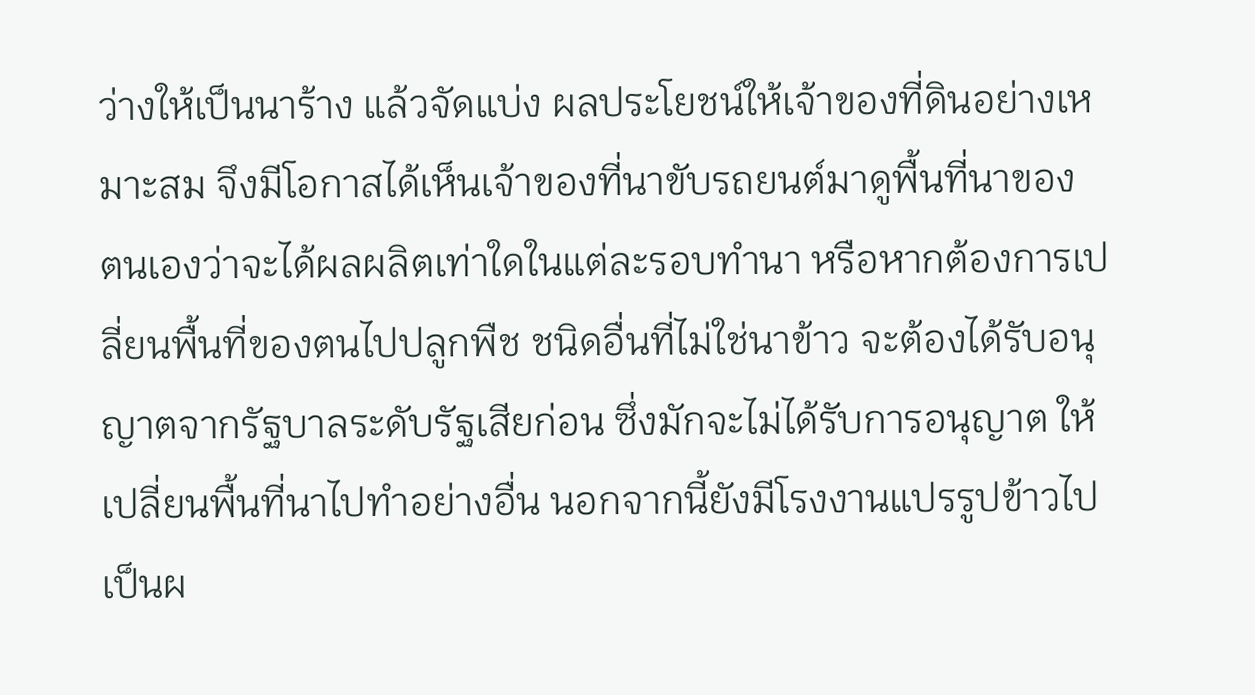ว่างให้เป็นนาร้าง แล้วจัดแบ่ง ผลประโยชน์ให้เจ้าของที่ดินอย่างเหมาะสม จึงมีโอกาสได้เห็นเจ้าของที่นาขับรถยนต์มาดูพื้นที่นาของ ตนเองว่าจะได้ผลผลิตเท่าใดในแต่ละรอบทำนา หรือหากต้องการเปลี่ยนพื้นที่ของตนไปปลูกพืช ชนิดอื่นที่ไม่ใช่นาข้าว จะต้องได้รับอนุญาตจากรัฐบาลระดับรัฐเสียก่อน ซึ่งมักจะไม่ได้รับการอนุญาต ให้เปลี่ยนพื้นที่นาไปทำอย่างอื่น นอกจากนี้ยังมีโรงงานแปรรูปข้าวไปเป็นผ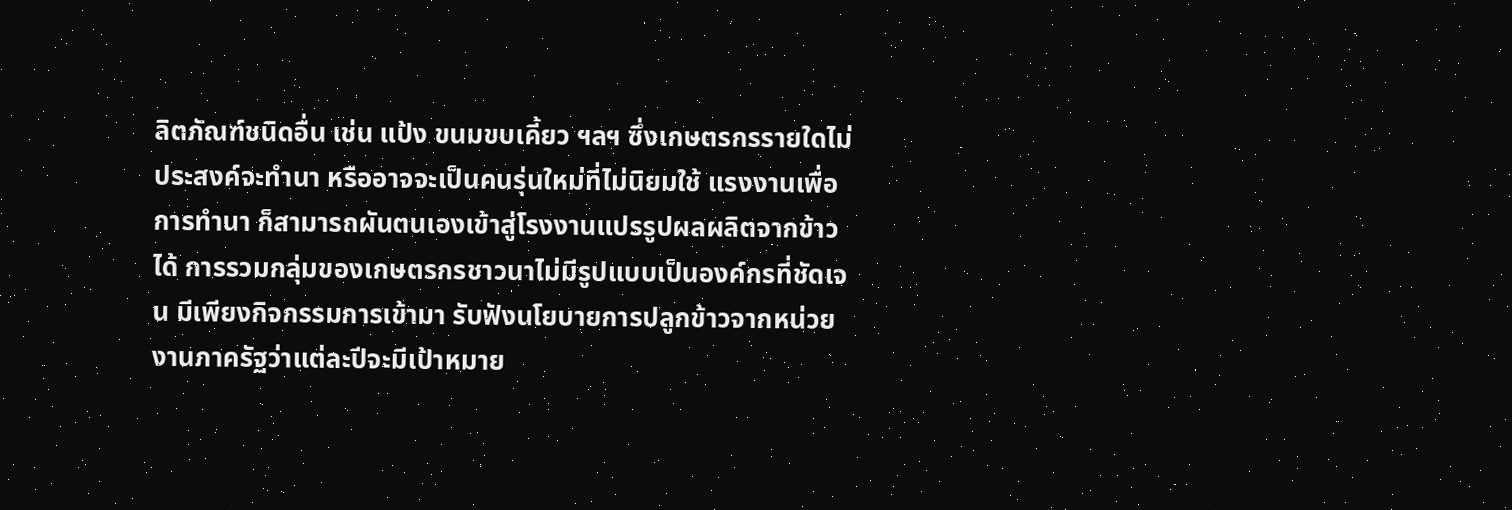ลิตภัณฑ์ชนิดอื่น เช่น แป้ง ขนมขบเคี้ยว ฯลฯ ซึ่งเกษตรกรรายใดไม่ประสงค์จะทำนา หรืออาจจะเป็นคนรุ่นใหม่ที่ไม่นิยมใช้ แรงงานเพื่อการทำนา ก็สามารถผันตนเองเข้าสู่โรงงานแปรรูปผลผลิตจากข้าวได้ การรวมกลุ่มของเกษตรกรชาวนาไม่มีรูปแบบเป็นองค์กรที่ชัดเจน มีเพียงกิจกรรมการเข้ามา รับฟังนโยบายการปลูกข้าวจากหน่วยงานภาครัฐว่าแต่ละปีจะมีเป้าหมาย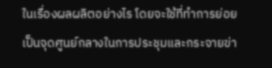ในเรื่องผลผลิตอย่างไร โดยจะใช้ที่ทำการย่อยเป็นจุดศูนย์กลางในการประชุมและกระจายข่า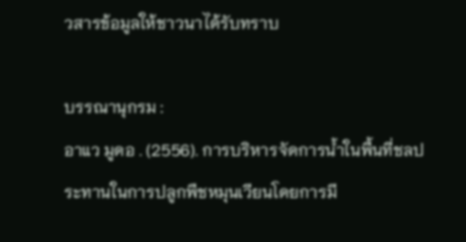วสารข้อมูลให้ชาวนาได้รับทราบ

บรรณานุกรม :
อาแว มูดอ . (2556). การบริหารจัดการน้ำในพื้นที่ชลประทานในการปลูกพืชหมุนเวียนโดยการมี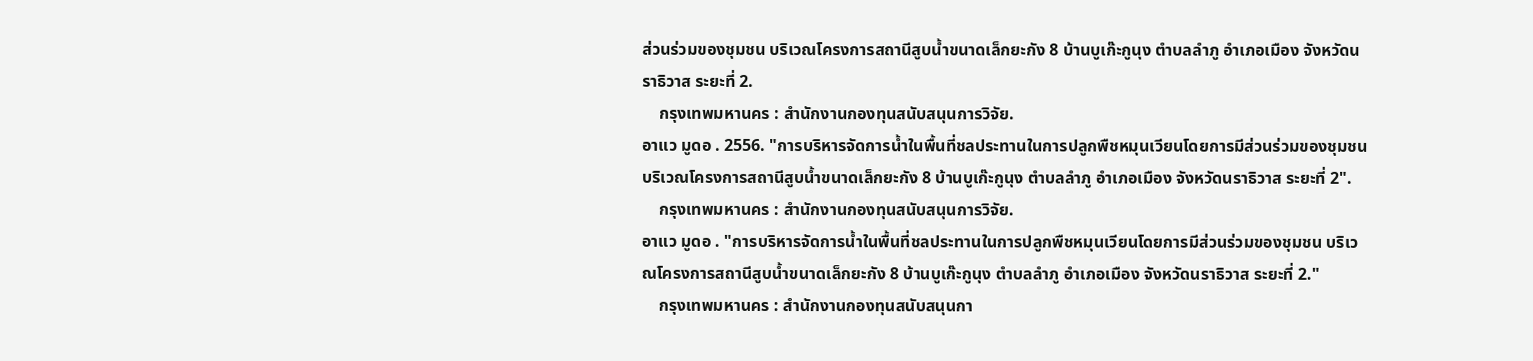ส่วนร่วมของชุมชน บริเวณโครงการสถานีสูบน้ำขนาดเล็กยะกัง 8 บ้านบูเก๊ะกูนุง ตำบลลำภู อำเภอเมือง จังหวัดนราธิวาส ระยะที่ 2.
    กรุงเทพมหานคร : สำนักงานกองทุนสนับสนุนการวิจัย.
อาแว มูดอ . 2556. "การบริหารจัดการน้ำในพื้นที่ชลประทานในการปลูกพืชหมุนเวียนโดยการมีส่วนร่วมของชุมชน บริเวณโครงการสถานีสูบน้ำขนาดเล็กยะกัง 8 บ้านบูเก๊ะกูนุง ตำบลลำภู อำเภอเมือง จังหวัดนราธิวาส ระยะที่ 2".
    กรุงเทพมหานคร : สำนักงานกองทุนสนับสนุนการวิจัย.
อาแว มูดอ . "การบริหารจัดการน้ำในพื้นที่ชลประทานในการปลูกพืชหมุนเวียนโดยการมีส่วนร่วมของชุมชน บริเวณโครงการสถานีสูบน้ำขนาดเล็กยะกัง 8 บ้านบูเก๊ะกูนุง ตำบลลำภู อำเภอเมือง จังหวัดนราธิวาส ระยะที่ 2."
    กรุงเทพมหานคร : สำนักงานกองทุนสนับสนุนกา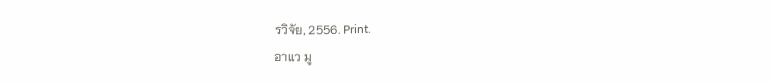รวิจัย, 2556. Print.
อาแว มู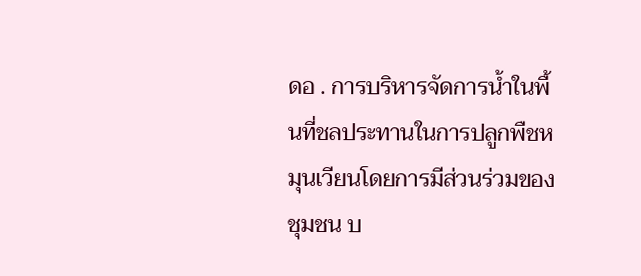ดอ . การบริหารจัดการน้ำในพื้นที่ชลประทานในการปลูกพืชหมุนเวียนโดยการมีส่วนร่วมของชุมชน บ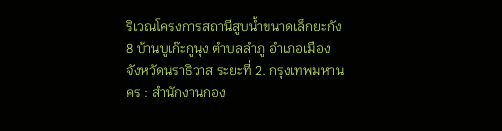ริเวณโครงการสถานีสูบน้ำขนาดเล็กยะกัง 8 บ้านบูเก๊ะกูนุง ตำบลลำภู อำเภอเมือง จังหวัดนราธิวาส ระยะที่ 2. กรุงเทพมหานคร : สำนักงานกอง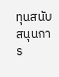ทุนสนับสนุนการ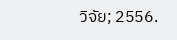วิจัย; 2556.